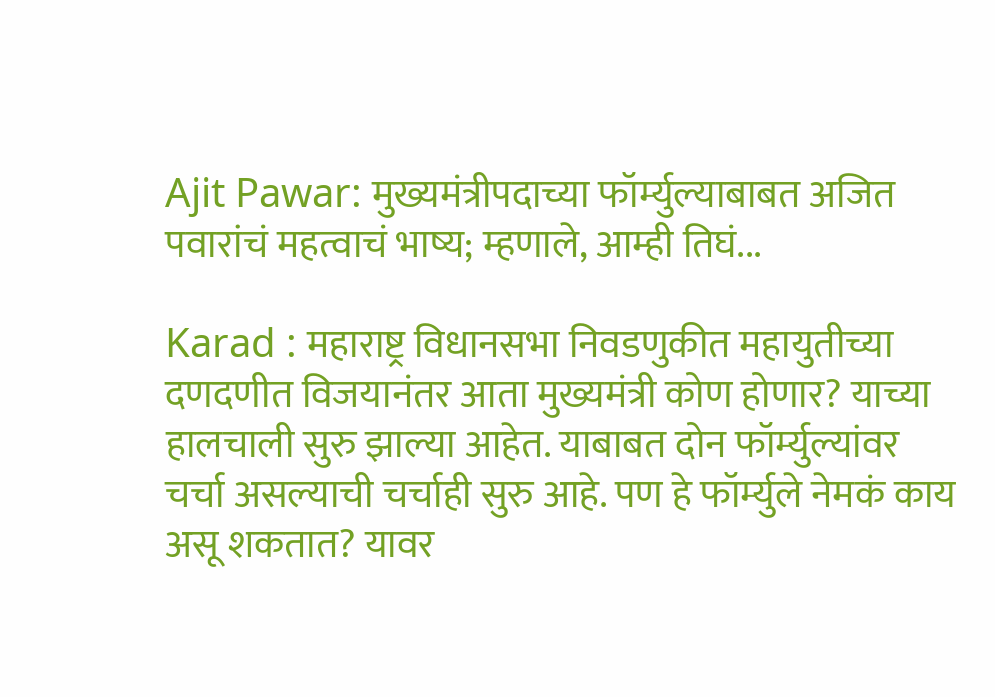Ajit Pawar: मुख्यमंत्रीपदाच्या फॉर्म्युल्याबाबत अजित पवारांचं महत्वाचं भाष्य; म्हणाले, आम्ही तिघं...

Karad : महाराष्ट्र विधानसभा निवडणुकीत महायुतीच्या दणदणीत विजयानंतर आता मुख्यमंत्री कोण होणार? याच्या हालचाली सुरु झाल्या आहेत. याबाबत दोन फॉर्म्युल्यांवर चर्चा असल्याची चर्चाही सुरु आहे. पण हे फॉर्म्युले नेमकं काय असू शकतात? यावर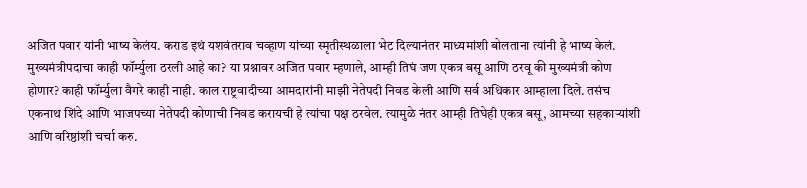अजित पवार यांनी भाष्य केलंय. कराड इथं यशवंतराव चव्हाण यांच्या स्मृतीस्थळाला भेट दिल्यानंतर माध्यमांशी बोलताना त्यांनी हे भाष्य केलं.
मुख्यमंत्रीपदाचा काही फॉर्म्युला ठरली आहे का? या प्रश्नावर अजित पवार म्हणाले, आम्ही तिघं जण एकत्र बसू आणि ठरवू की मुख्यमंत्री कोण होणार? काही फॉर्म्युला वैगरे काही नाही. काल राष्ट्रवादीच्या आमदारांनी माझी नेतेपदी निवड केली आणि सर्व अधिकार आम्हाला दिले. तसंच एकनाथ शिंदे आणि भाजपच्या नेतेपदी कोणाची निवड करायची हे त्यांचा पक्ष ठरवेल. त्यामुळे नंतर आम्ही तिघेही एकत्र बसू, आमच्या सहकाऱ्यांशी आणि वरिष्ठांशी चर्चा करु.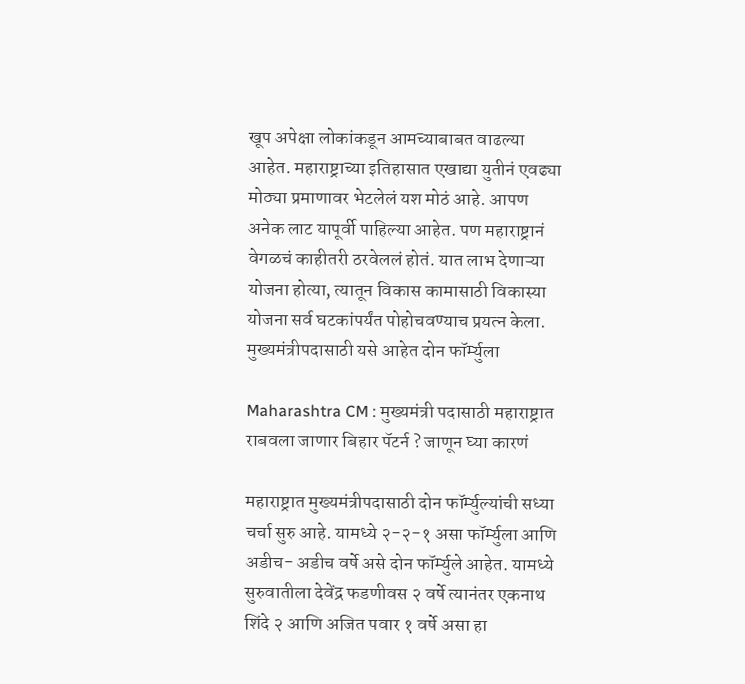खूप अपेक्षा लोकांकडून आमच्याबाबत वाढल्या आहेत. महाराष्ट्राच्या इतिहासात एखाद्या युतीनं एवढ्या मोठ्या प्रमाणावर भेटलेलं यश मोठं आहे. आपण अनेक लाट यापूर्वी पाहिल्या आहेत. पण महाराष्ट्रानं वेगळचं काहीतरी ठरवेललं होतं. यात लाभ देणाऱ्या योजना होत्या, त्यातून विकास कामासाठी विकास्या योजना सर्व घटकांपर्यंत पोहोचवण्याच प्रयत्न केला.
मुख्यमंत्रीपदासाठी यसे आहेत दोन फॉर्म्युला

Maharashtra CM : मुख्यमंत्री पदासाठी महाराष्ट्रात राबवला जाणार बिहार पॅटर्न ? जाणून घ्या कारणं

महाराष्ट्रात मुख्यमंत्रीपदासाठी दोन फॉर्म्युल्यांची सध्या चर्चा सुरु आहे. यामध्ये २-२-१ असा फॉर्म्युला आणि अडीच- अडीच वर्षे असे दोन फॉर्म्युले आहेत. यामध्ये सुरुवातीला देवेंद्र फडणीवस २ वर्षे त्यानंतर एकनाथ शिंदे २ आणि अजित पवार १ वर्षे असा हा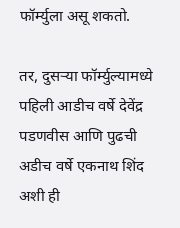फॉर्म्युला असू शकतो.

तर, दुसऱ्या फॉर्म्युल्यामध्ये पहिली आडीच वर्षे देवेंद्र पडणवीस आणि पुढची अडीच वर्षे एकनाथ शिंद अशी ही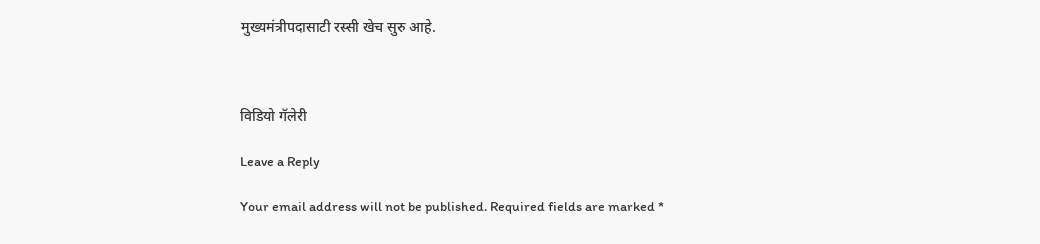मुख्यमंत्रीपदासाटी रस्सी खेच सुरु आहे.



विडियो गॅलेरी

Leave a Reply

Your email address will not be published. Required fields are marked *